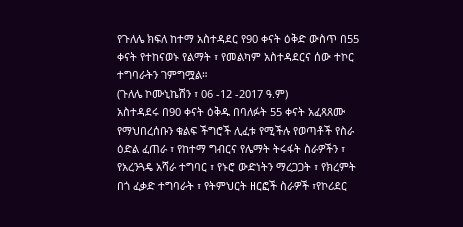የጉለሌ ክፍለ ከተማ አስተዳደር የ90 ቀናት ዕቅድ ውስጥ በ55 ቀናት የተከናወኑ የልማት ፣ የመልካም አስተዳደርና ሰው ተኮር ተግባራትን ገምግሟል።
(ጉለሌ ኮሙኒኬሽን ፣ 06 -12 -2017 ዓ.ም)
አስተዳደሩ በ90 ቀናት ዕቅዱ በባለፉት 55 ቀናት አፈጻጸሙ የማህበረሰቡን ቁልፍ ችግሮች ሊፈቱ የሚችሉ የወጣቶች የስራ ዕድል ፈጠራ ፣ የከተማ ግብርና የሌማት ትሩፋት ስራዎችን ፣ የአረንጓዴ አሻራ ተግባር ፣ የኑሮ ውድነትን ማረጋጋት ፣ የክረምት በጎ ፈቃድ ተግባራት ፣ የትምህርት ዘርፎች ስራዎች ፣የኮሪደር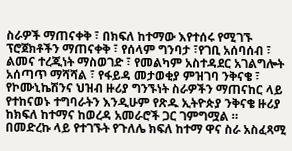ስራዎች ማጠናቀቅ ፣ በክፍለ ከተማው እየተሰሩ የሚገኙ ፕሮጀክቶችን ማጠናቀቅ ፣ የሰላም ግንባታ ፣የገቢ አሰባሰብ ፣ ልመና ተረጂነት ማስወገድ ፣ የመልካም አስተዳደር አገልግሎት አሰጣጥ ማሻሻል ፣ የፋይዳ መታወቂያ ምዝገባ ንቅናቄ ፣ የኮሙኒኬሽንና ህዝብ ዙሪያ ግንኙነት ስራዎችን ማጠናከር ላይ የተከናወኑ ተግባራትን እንዲሁም የጽዱ ኢትዮጵያ ንቅናቄ ዙሪያ ከክፍለ ከተማና ከወረዳ አመራሮች ጋር ገምግሟል ።
በመድረኩ ላይ የተገኙት የጉለሌ ክፍለ ከተማ ዋና ስራ አስፈጻሚ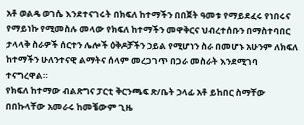አቶ ወልዴ ወገሴ እንደተናገሩት በክፍለ ከተማችን በበጀት ዓመቱ የማይደፈሩ የነበሩና የማይነኩ የሚመስሉ መላው የክፍለ ከተማችን መዋቅርና ህብረተሰቡን በማስተባበር ታላላቅ ስራዎች ሰርተን ሌሎች ዕቅዶቻችን ኃይል የሚሆነን ስራ በመሆኑ አሁንም ለክፍለ ከተማችን ሁለንተናዊ ልማትና ሰላም መረጋገጥ በጋራ መስራት እንደሚገባ ተናግረዋል።
የክፍለ ከተማው ብልጽግና ፓርቲ ቅርንጫፍ ጽ/ቤት ኃላፊ አቶ ይከበር ስማቸው በበኩላቸው አመራሩ ከመቼውም ጊዜ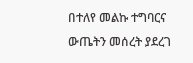በተለየ መልኩ ተግባርና ውጤትን መሰረት ያደረገ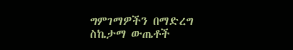ግምገማዎችን በማድረግ ስኬታማ ውጤቶች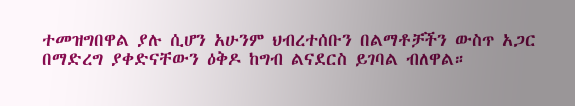ተመዝግበዋል ያሉ ሲሆን አሁንም ህብረተሰቡን በልማቶቻችን ውስጥ አጋር በማድረግ ያቀድናቸውን ዕቅዶ ከግብ ልናደርስ ይገባል ብለዋል።